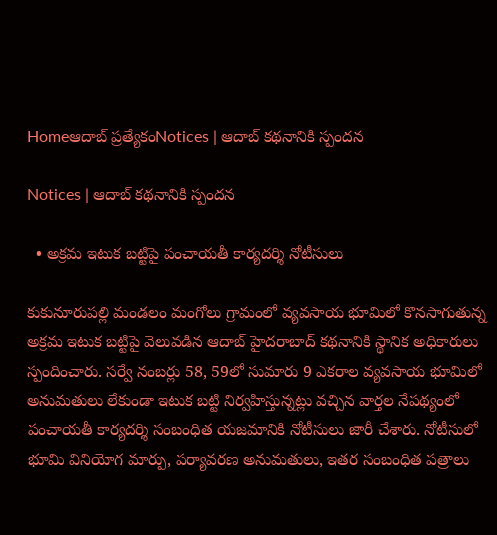Homeఆదాబ్ ప్రత్యేకంNotices | ఆదాబ్ కథనానికి స్పందన

Notices | ఆదాబ్ కథనానికి స్పందన

  • అక్రమ ఇటుక బట్టిపై పంచాయతీ కార్యదర్శి నోటీసులు

కుకునూరుపల్లి మండలం మంగోలు గ్రామంలో వ్యవసాయ భూమిలో కొనసాగుతున్న అక్రమ ఇటుక బట్టిపై వెలువడిన ఆదాబ్ హైదరాబాద్ కథనానికి స్థానిక అధికారులు స్పందించారు. సర్వే నంబర్లు 58, 59లో సుమారు 9 ఎకరాల వ్యవసాయ భూమిలో అనుమతులు లేకుండా ఇటుక బట్టి నిర్వహిస్తున్నట్లు వచ్చిన వార్తల నేపథ్యంలో పంచాయతీ కార్యదర్శి సంబంధిత యజమానికి నోటీసులు జారీ చేశారు. నోటీసులో భూమి వినియోగ మార్పు, పర్యావరణ అనుమతులు, ఇతర సంబంధిత పత్రాలు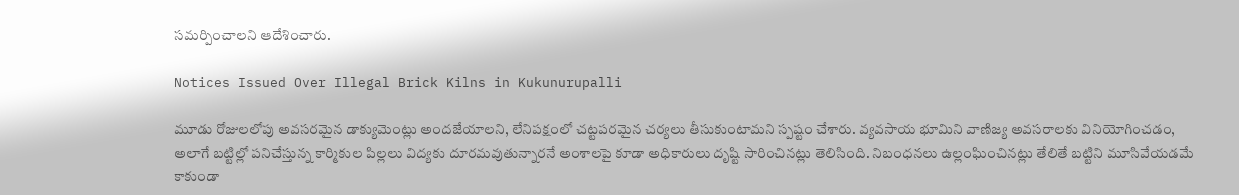సమర్పించాలని ఆదేశించారు.

Notices Issued Over Illegal Brick Kilns in Kukunurupalli

మూడు రోజులలోపు అవసరమైన డాక్యుమెంట్లు అందజేయాలని, లేనిపక్షంలో చట్టపరమైన చర్యలు తీసుకుంటామని స్పష్టం చేశారు. వ్యవసాయ భూమిని వాణిజ్య అవసరాలకు వినియోగించడం, అలాగే బట్టిల్లో పనిచేస్తున్న కార్మికుల పిల్లలు విద్యకు దూరమవుతున్నారనే అంశాలపై కూడా అధికారులు దృష్టి సారించినట్లు తెలిసింది. నిబంధనలు ఉల్లంఘించినట్లు తేలితే బట్టిని మూసివేయడమే కాకుండా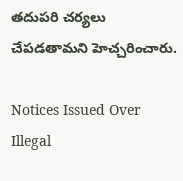తదుపరి చర్యలు చేపడతామని హెచ్చరించారు.

Notices Issued Over Illegal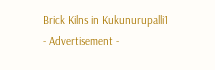Brick Kilns in Kukunurupalli1
- Advertisement -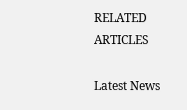RELATED ARTICLES

Latest News